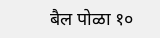बैल पोळा १०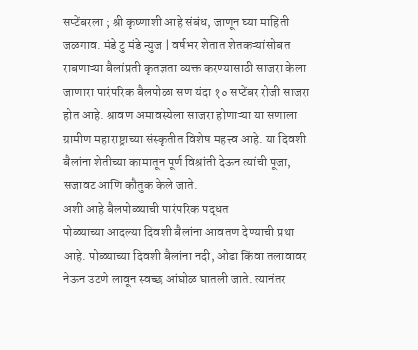सप्टेंबरला ; श्री कृष्णाशी आहे संबंध, जाणून घ्या माहिती
जळगाव. मंडे टु मंडे न्युज | वर्षभर शेतात शेतकऱ्यांसोबत राबणाऱ्या बैलांप्रती कृतज्ञता व्यक्त करण्यासाठी साजरा केला जाणारा पारंपरिक बैलपोळा सण यंदा १० सप्टेंबर रोजी साजरा होत आहे. श्रावण अमावस्येला साजरा होणाऱ्या या सणाला ग्रामीण महाराष्ट्राच्या संस्कृतीत विशेष महत्त्व आहे. या दिवशी बैलांना शेतीच्या कामातून पूर्ण विश्रांती देऊन त्यांची पूजा, सजावट आणि कौतुक केले जाते.
अशी आहे बैलपोळ्याची पारंपरिक पद्धत
पोळ्याच्या आदल्या दिवशी बैलांना आवतण देण्याची प्रथा आहे. पोळ्याच्या दिवशी बैलांना नदी, ओढा किंवा तलावावर नेऊन उटणे लावून स्वच्छ आंघोळ घातली जाते. त्यानंतर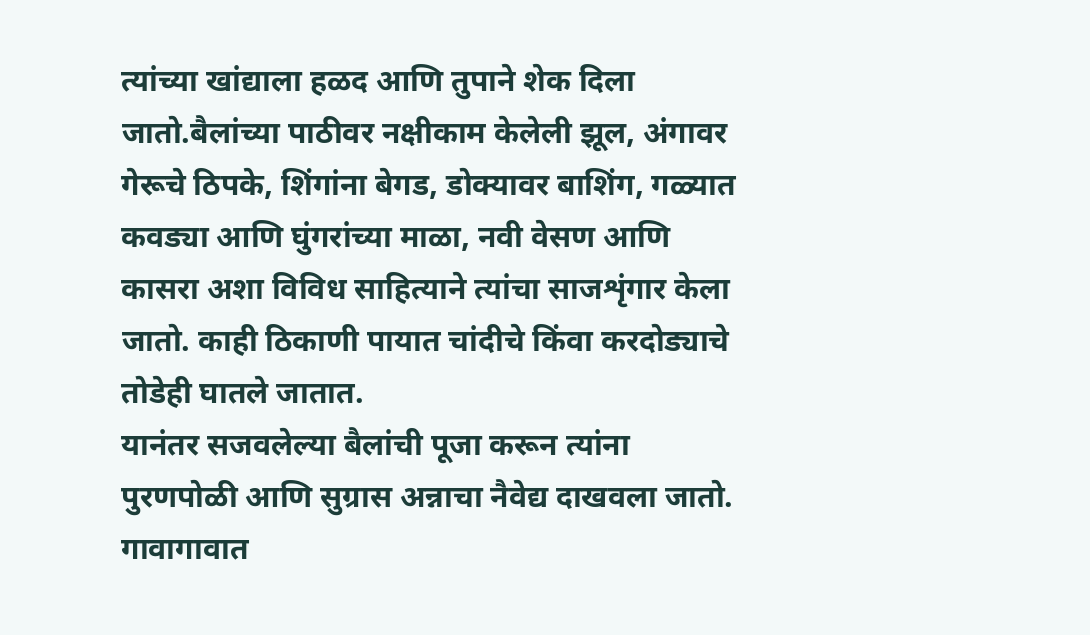त्यांच्या खांद्याला हळद आणि तुपाने शेक दिला जातो.बैलांच्या पाठीवर नक्षीकाम केलेली झूल, अंगावर गेरूचे ठिपके, शिंगांना बेगड, डोक्यावर बाशिंग, गळ्यात कवड्या आणि घुंगरांच्या माळा, नवी वेसण आणि कासरा अशा विविध साहित्याने त्यांचा साजशृंगार केला जातो. काही ठिकाणी पायात चांदीचे किंवा करदोड्याचे तोडेही घातले जातात.
यानंतर सजवलेल्या बैलांची पूजा करून त्यांना पुरणपोळी आणि सुग्रास अन्नाचा नैवेद्य दाखवला जातो. गावागावात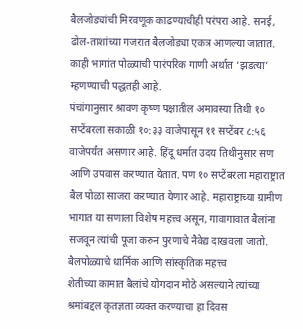बैलजोड्यांची मिरवणूक काढण्याचीही परंपरा आहे. सनई, ढोल-ताशांच्या गजरात बैलजोड्या एकत्र आणल्या जातात. काही भागांत पोळ्याची पारंपरिक गाणी अर्थात ‘झडत्या’ म्हणण्याची पद्धतही आहे.
पंचांगानुसार श्रावण कृष्ण पक्षातील अमावस्या तिथी १० सप्टेंबरला सकाळी १०:३३ वाजेपासून ११ सप्टेंबर ८:५६ वाजेपर्यंत असणार आहे. हिंदू धर्मात उदय तिथीनुसार सण आणि उपवास करण्यात येतात. पण १० सप्टेंबरला महाराष्ट्रात बैल पोळा साजरा करण्यात येणार आहे. महाराष्ट्राच्या ग्रामीण भागात या सणाला विशेष महत्त्व असून, गावागावात बैलांना सजवून त्यांची पूजा करुन पुरणाचे नैवेद्य दाखवला जातो.
बैलपोळ्याचे धार्मिक आणि सांस्कृतिक महत्त्व
शेतीच्या कामात बैलांचे योगदान मोठे असल्याने त्यांच्या श्रमांबद्दल कृतज्ञता व्यक्त करण्याचा हा दिवस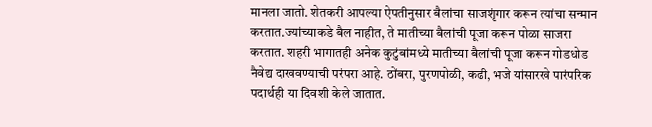मानला जातो. शेतकरी आपल्या ऐपतीनुसार बैलांचा साजशृंगार करून त्यांचा सन्मान करतात.ज्यांच्याकडे बैल नाहीत, ते मातीच्या बैलांची पूजा करून पोळा साजरा करतात. शहरी भागातही अनेक कुटुंबांमध्ये मातीच्या बैलांची पूजा करून गोडधोड नैवेद्य दाखवण्याची परंपरा आहे. ठोंबरा, पुरणपोळी, कढी, भजे यांसारखे पारंपरिक पदार्थही या दिवशी केले जातात.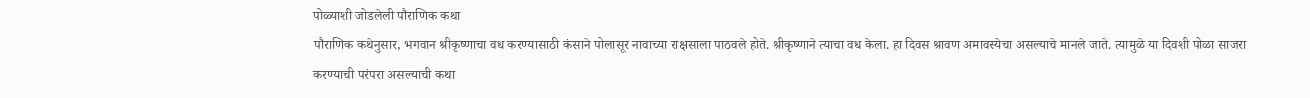पोळ्याशी जोडलेली पौराणिक कथा
पौराणिक कथेनुसार, भगवान श्रीकृष्णाचा वध करण्यासाठी कंसाने पोलासूर नावाच्या राक्षसाला पाठवले होते. श्रीकृष्णाने त्याचा वध केला. हा दिवस श्रावण अमावस्येचा असल्याचे मानले जाते. त्यामुळे या दिवशी पोळा साजरा करण्याची परंपरा असल्याची कथा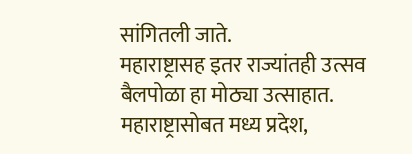सांगितली जाते.
महाराष्ट्रासह इतर राज्यांतही उत्सव
बैलपोळा हा मोठ्या उत्साहात. महाराष्ट्रासोबत मध्य प्रदेश,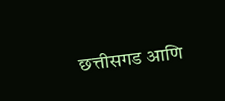छत्तीसगड आणि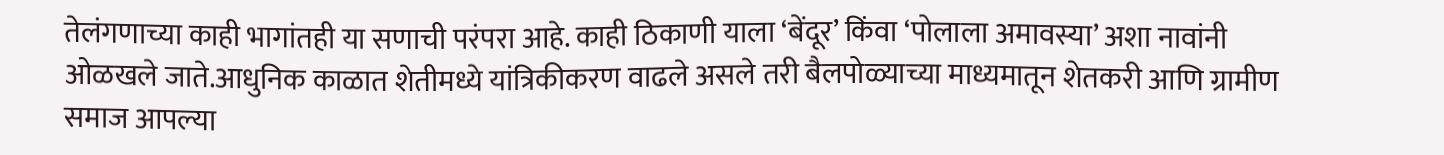तेलंगणाच्या काही भागांतही या सणाची परंपरा आहे. काही ठिकाणी याला ‘बेंदूर’ किंवा ‘पोलाला अमावस्या’ अशा नावांनी ओळखले जाते.आधुनिक काळात शेतीमध्ये यांत्रिकीकरण वाढले असले तरी बैलपोळ्याच्या माध्यमातून शेतकरी आणि ग्रामीण समाज आपल्या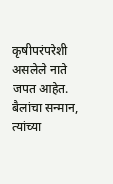कृषीपरंपरेशी असलेले नाते जपत आहेत. बैलांचा सन्मान, त्यांच्या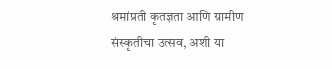श्रमांप्रती कृतज्ञता आणि ग्रामीण संस्कृतीचा उत्सव, अशी या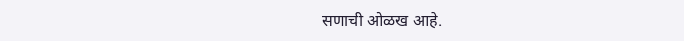सणाची ओळख आहे.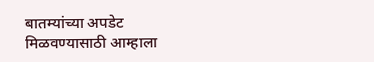बातम्यांच्या अपडेट मिळवण्यासाठी आम्हाला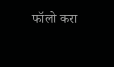फॉलो करा